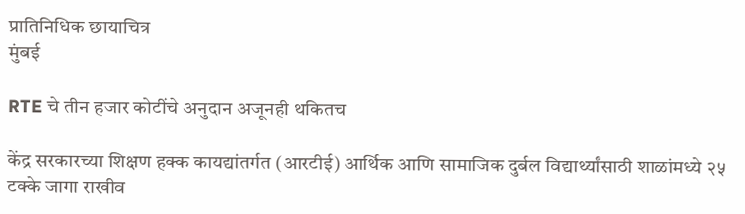प्रातिनिधिक छायाचित्र
मुंबई

RTE चे तीन हजार कोटींचे अनुदान अजूनही थकितच

केंद्र सरकारच्या शिक्षण हक्क कायद्यांतर्गत (आरटीई) आर्थिक आणि सामाजिक दुर्बल विद्यार्थ्यांसाठी शाळांमध्ये २५ टक्के जागा राखीव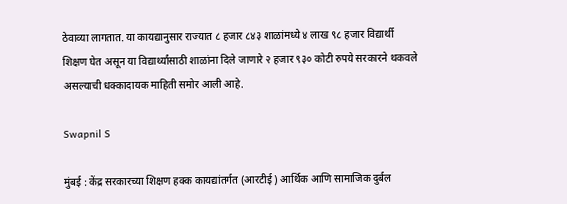ठेवाव्या लागतात. या कायद्यानुसार राज्यात ८ हजार ८४३ शाळांमध्ये ४ लाख ९८ हजार विद्यार्थी शिक्षण घेत असून या विद्यार्थ्यांसाठी शाळांना दिले जाणारे २ हजार ९३० कोटी रुपये सरकारने थकवले असल्याची धक्कादायक माहिती समोर आली आहे.

Swapnil S

मुंबई : केंद्र सरकारच्या शिक्षण हक्क कायद्यांतर्गत (आरटीई) आर्थिक आणि सामाजिक दुर्बल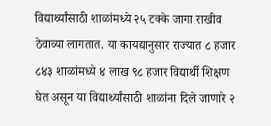विद्यार्थ्यांसाठी शाळांमध्ये २५ टक्के जागा राखीव ठेवाव्या लागतात. या कायद्यानुसार राज्यात ८ हजार ८४३ शाळांमध्ये ४ लाख ९८ हजार विद्यार्थी शिक्षण घेत असून या विद्यार्थ्यांसाठी शाळांना दिले जाणारे २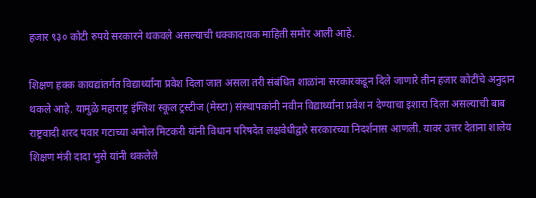हजार ९३० कोटी रुपये सरकारने थकवले असल्याची धक्कादायक माहिती समोर आली आहे.

शिक्षण हक्क कायद्यांतर्गत विद्यार्थ्यांना प्रवेश दिला जात असला तरी संबंधित शाळांना सरकारकडून दिले जाणारे तीन हजार कोटींचे अनुदान थकले आहे. यामुळे महाराष्ट्र इंग्लिश स्कूल ट्रस्टीज (मेस्टा) संस्थापकांनी नवीन विद्यार्थ्यांना प्रवेश न देण्याचा इशारा दिला असल्याची बाब राष्ट्रवादी शरद पवार गटाच्या अमोल मिटकरी यांनी विधान परिषदेत लक्षवेधीद्वारे सरकारच्या निदर्शनास आणली. यावर उत्तर देताना शालेय शिक्षण मंत्री दादा भुसे यांनी थकलेले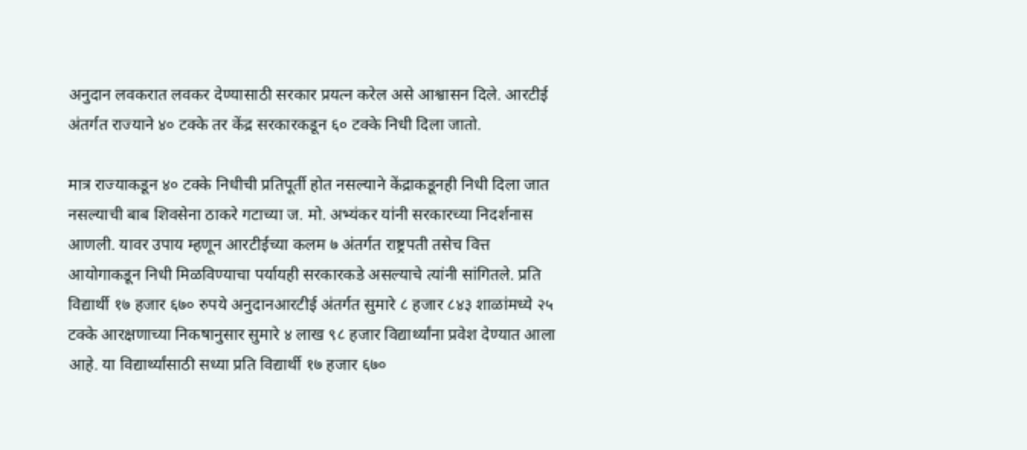अनुदान लवकरात लवकर देण्यासाठी सरकार प्रयत्न करेल असे आश्वासन दिले. आरटीई अंतर्गत राज्याने ४० टक्के तर केंद्र सरकारकडून ६० टक्के निधी दिला जातो.

मात्र राज्याकडून ४० टक्के निधीची प्रतिपूर्ती होत नसल्याने केंद्राकडूनही निधी दिला जात नसल्याची बाब शिवसेना ठाकरे गटाच्या ज. मो. अभ्यंकर यांनी सरकारच्या निदर्शनास आणली. यावर उपाय म्हणून आरटीईच्या कलम ७ अंतर्गत राष्ट्रपती तसेच वित्त आयोगाकडून निधी मिळविण्याचा पर्यायही सरकारकडे असल्याचे त्यांनी सांगितले. प्रति विद्यार्थी १७ हजार ६७० रुपये अनुदानआरटीई अंतर्गत सुमारे ८ हजार ८४३ शाळांमध्ये २५ टक्के आरक्षणाच्या निकषानुसार सुमारे ४ लाख ९८ हजार विद्यार्थ्यांना प्रवेश देण्यात आला आहे. या विद्यार्थ्यांसाठी सध्या प्रति विद्यार्थी १७ हजार ६७०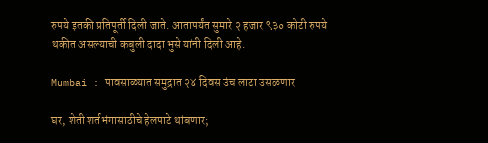रुपये इतकी प्रतिपूर्ती दिली जाते. आतापर्यंत सुमारे २ हजार ९३० कोटी रुपये थकीत असल्याची कबुली दादा भुसे यांनी दिली आहे.

Mumbai : पावसाळ्यात समुद्रात २४ दिवस उंच लाटा उसळणार

घर, शेती शर्तभंगासाठीचे हेलपाटे थांबणार;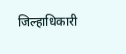जिल्हाधिकारी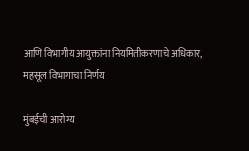आणि विभागीय आयुक्तांना नियमितीकरणाचे अधिकार, महसूल विभागाचा निर्णय

मुंबईची आरोग्य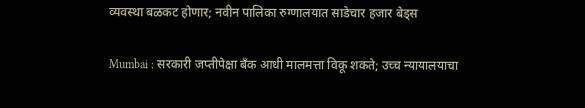व्यवस्था बळकट होणार; नवीन पालिका रुग्णालयात साडेचार हजार बेड्स

Mumbai : सरकारी जप्तीपेक्षा बँक आधी मालमत्ता विकू शकते; उच्च न्यायालयाचा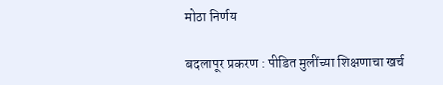मोठा निर्णय

बदलापूर प्रकरण : पीडित मुलींच्या शिक्षणाचा खर्च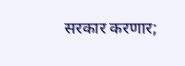सरकार करणार;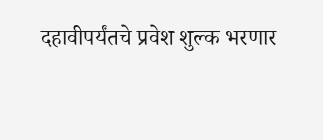दहावीपर्यंतचे प्रवेश शुल्क भरणार